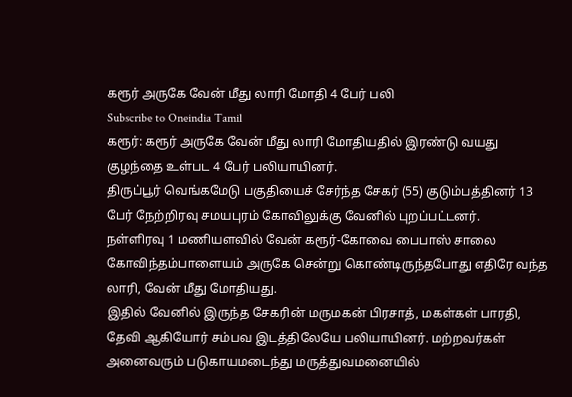கரூர் அருகே வேன் மீது லாரி மோதி 4 பேர் பலி
Subscribe to Oneindia Tamil
கரூர்: கரூர் அருகே வேன் மீது லாரி மோதியதில் இரண்டு வயது குழந்தை உள்பட 4 பேர் பலியாயினர்.
திருப்பூர் வெங்கமேடு பகுதியைச் சேர்ந்த சேகர் (55) குடும்பத்தினர் 13 பேர் நேற்றிரவு சமயபுரம் கோவிலுக்கு வேனில் புறப்பட்டனர்.
நள்ளிரவு 1 மணியளவில் வேன் கரூர்-கோவை பைபாஸ் சாலை கோவிந்தம்பாளையம் அருகே சென்று கொண்டிருந்தபோது எதிரே வந்த லாரி, வேன் மீது மோதியது.
இதில் வேனில் இருந்த சேகரின் மருமகன் பிரசாத், மகள்கள் பாரதி, தேவி ஆகியோர் சம்பவ இடத்திலேயே பலியாயினர். மற்றவர்கள் அனைவரும் படுகாயமடைந்து மருத்துவமனையில்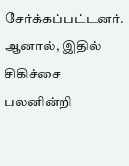சேர்க்கப்பட்டனர்.
ஆனால், இதில் சிகிச்சை பலனின்றி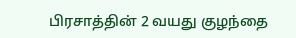பிரசாத்தின் 2 வயது குழந்தை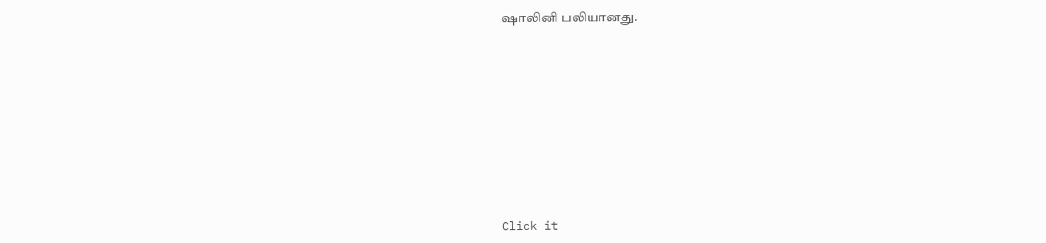ஷாலினி பலியானது.












Click it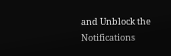and Unblock the Notifications